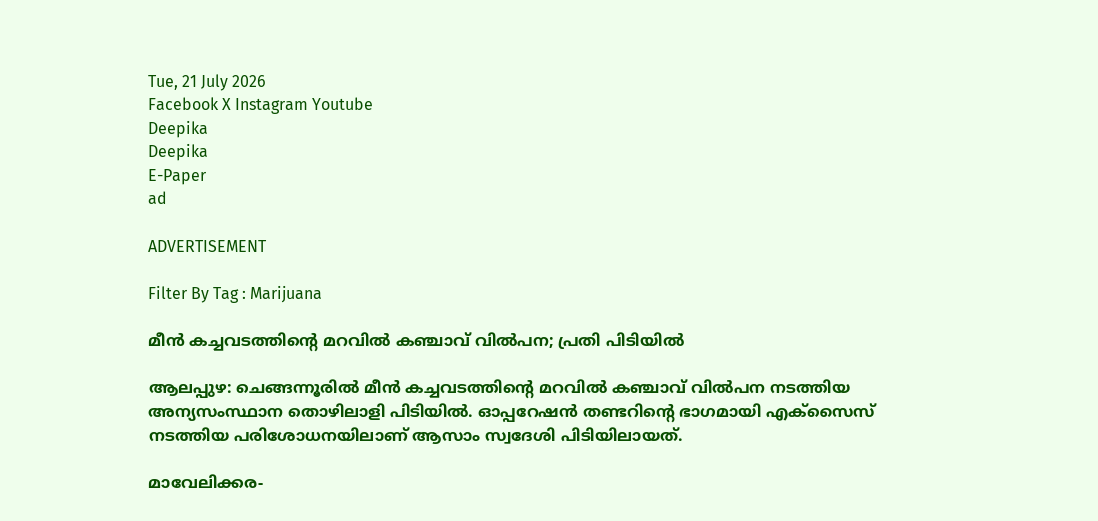Tue, 21 July 2026
Facebook X Instagram Youtube
Deepika
Deepika
E-Paper
ad

ADVERTISEMENT

Filter By Tag : Marijuana

മീൻ കച്ചവടത്തിന്‍റെ മറവിൽ കഞ്ചാവ് വിൽപന; പ്രതി പിടിയിൽ

ആലപ്പുഴ: ചെങ്ങന്നൂരില്‍ മീൻ കച്ചവടത്തിന്‍റെ മറവിൽ കഞ്ചാവ് വിൽപന നടത്തിയ അന്യസംസ്ഥാന തൊഴിലാളി പിടിയിൽ. ഓപ്പറേഷന്‍ തണ്ടറിന്‍റെ ഭാഗമായി എക്സൈസ് നടത്തിയ പരിശോധനയിലാണ് ആസാം സ്വദേശി പിടിയിലായത്.

മാവേലിക്കര-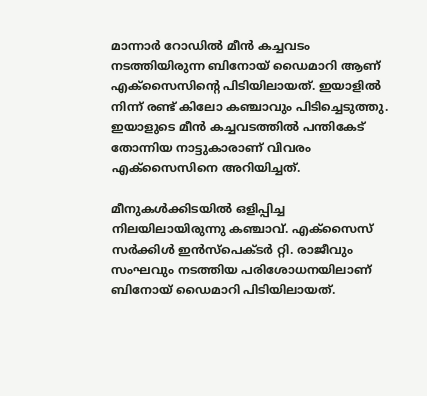മാന്നാര്‍ റോഡില്‍ മീന്‍ കച്ചവടം നടത്തിയിരുന്ന ബിനോയ് ഡൈമാറി ആണ് എക്സൈസിന്‍റെ പിടിയിലായത്. ഇയാളിൽ നിന്ന് രണ്ട് കിലോ കഞ്ചാവും പിടിച്ചെടുത്തു. ഇയാളുടെ മീന്‍ കച്ചവടത്തില്‍ പന്തികേട് തോന്നിയ നാട്ടുകാരാണ് വിവരം എക്സൈസിനെ അറിയിച്ചത്.

മീനുകൾക്കിടയിൽ ഒളിപ്പിച്ച നിലയിലായിരുന്നു കഞ്ചാവ്. എക്സൈസ് സര്‍ക്കിള്‍ ഇന്‍സ്പെക്ടര്‍ റ്റി. രാജീവും സംഘവും നടത്തിയ പരിശോധനയിലാണ് ബിനോയ് ഡൈമാറി പിടിയിലായത്.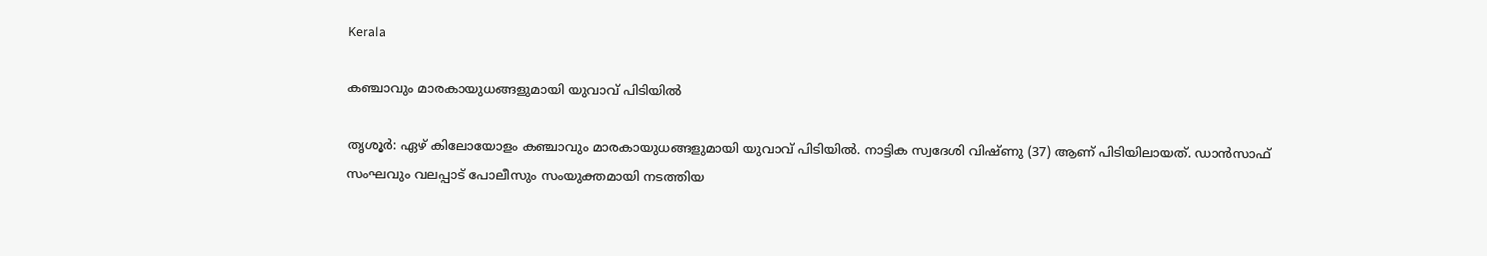Kerala

കഞ്ചാവും മാരകായുധങ്ങളുമായി യുവാവ് പിടിയിൽ

തൃശൂർ: ഏഴ് കിലോയോളം കഞ്ചാവും മാരകായുധങ്ങളുമായി യുവാവ് പിടിയിൽ. നാട്ടിക സ്വദേശി വിഷ്ണു (37) ആണ് പിടിയിലായത്. ഡാൻസാഫ് സംഘവും വലപ്പാട് പോലീസും സംയുക്തമായി നടത്തിയ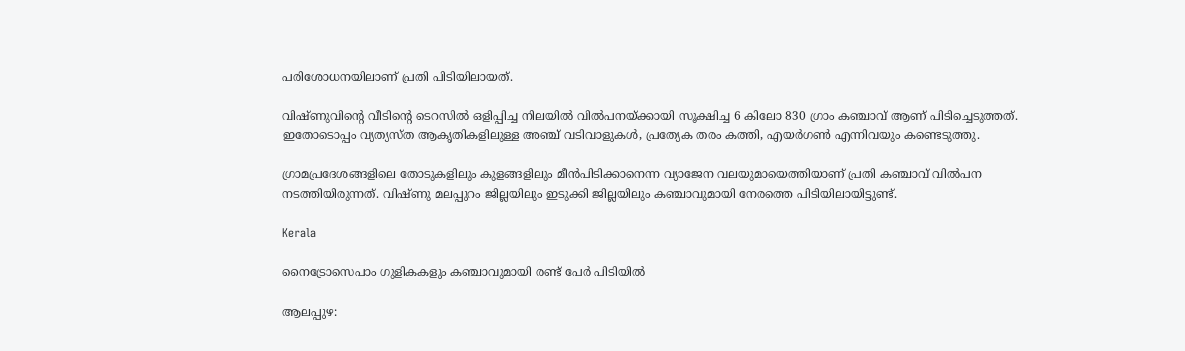പരിശോധനയിലാണ് പ്രതി പിടിയിലായത്.

വിഷ്ണുവിന്‍റെ വീടിന്‍റെ ടെറസിൽ ഒളിപ്പിച്ച നിലയിൽ വിൽപനയ്ക്കായി സൂക്ഷിച്ച 6 കിലോ 830 ഗ്രാം കഞ്ചാവ് ആണ് പിടിച്ചെടുത്തത്. ഇതോടൊപ്പം വ്യത്യസ്ത ആകൃതികളിലുള്ള അഞ്ച് വടിവാളുകൾ, പ്രത്യേക തരം കത്തി, എയർഗൺ എന്നിവയും കണ്ടെടുത്തു.

ഗ്രാമപ്രദേശങ്ങളിലെ തോടുകളിലും കുളങ്ങളിലും മീൻപിടിക്കാനെന്ന വ്യാജേന വലയുമായെത്തിയാണ് പ്രതി കഞ്ചാവ് വിൽപന നടത്തിയിരുന്നത്. വിഷ്ണു മലപ്പുറം ജില്ലയിലും ഇടുക്കി ജില്ലയിലും കഞ്ചാവുമായി നേരത്തെ പിടിയിലായിട്ടുണ്ട്.

Kerala

നൈട്രോസെപാം ഗുളികകളും കഞ്ചാവുമായി രണ്ട് പേർ പിടിയിൽ

ആലപ്പുഴ: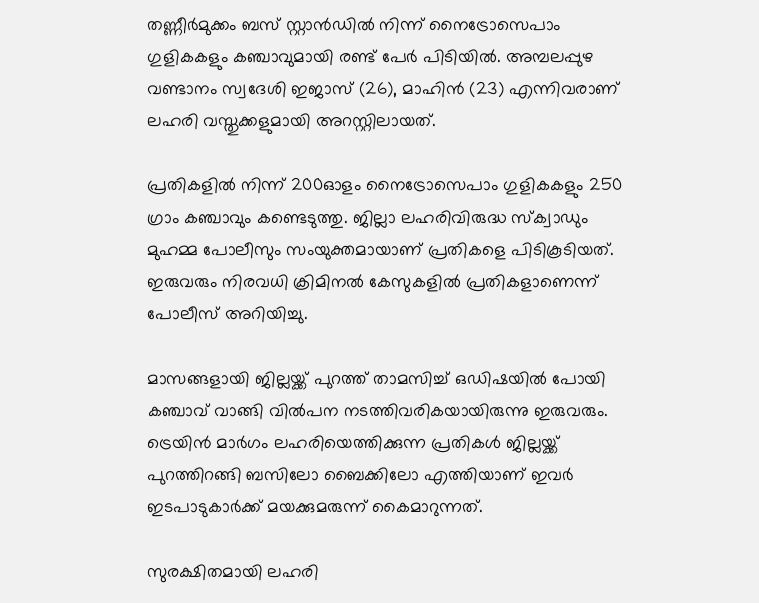തണ്ണീർമുക്കം ബസ് സ്റ്റാൻഡിൽ നിന്ന് നൈട്രോസെപാം ഗുളികകളും കഞ്ചാവുമായി രണ്ട് പേർ പിടിയിൽ. അമ്പലപ്പുഴ വണ്ടാനം സ്വദേശി ഇജാസ് (26), മാഹിൻ (23) എന്നിവരാണ് ലഹരി വസ്തുക്കളുമായി അറസ്റ്റിലായത്.

പ്രതികളിൽ നിന്ന് 200ഓളം നൈട്രോസെപാം ഗുളികകളും 250 ഗ്രാം കഞ്ചാവും കണ്ടെടുത്തു. ജില്ലാ ലഹരിവിരുദ്ധ സ്ക്വാഡും മുഹമ്മ പോലീസും സംയുക്തമായാണ് പ്രതികളെ പിടികൂടിയത്. ഇരുവരും നിരവധി ക്രിമിനൽ കേസുകളിൽ‌ പ്രതികളാണെന്ന് പോലീസ് അറിയിച്ചു.

മാസങ്ങളായി ജില്ലയ്ക്ക് പുറത്ത് താമസിച്ച് ഒഡിഷയിൽ പോയി കഞ്ചാവ് വാങ്ങി വിൽപന നടത്തിവരികയായിരുന്നു ഇരുവരും. ട്രെയിൻ മാർഗം ലഹരിയെത്തിക്കുന്ന പ്രതികൾ ജില്ലയ്ക്ക് പുറത്തിറങ്ങി ബസിലോ ബൈക്കിലോ എത്തിയാണ് ഇവർ ഇടപാടുകാർക്ക് മയക്കുമരുന്ന് കൈമാറുന്നത്.

സുരക്ഷിതമായി ലഹരി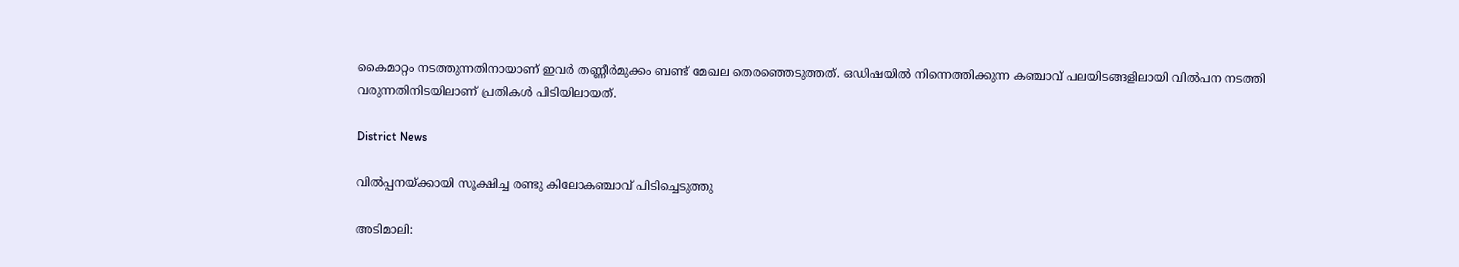കൈമാറ്റം നടത്തുന്നതിനായാണ് ഇവർ തണ്ണീർമുക്കം ബണ്ട് മേഖല തെരഞ്ഞെടുത്തത്. ഒഡിഷയിൽ നിന്നെത്തിക്കുന്ന കഞ്ചാവ് പലയിടങ്ങളിലായി വിൽ‌പന നടത്തി വരുന്നതിനിടയിലാണ് പ്രതികൾ പിടിയിലായത്.

District News

വില്‍പ്പനയ്ക്കായി സൂക്ഷിച്ച രണ്ടു കിലോകഞ്ചാവ് പിടിച്ചെടുത്തു

അടിമാലി: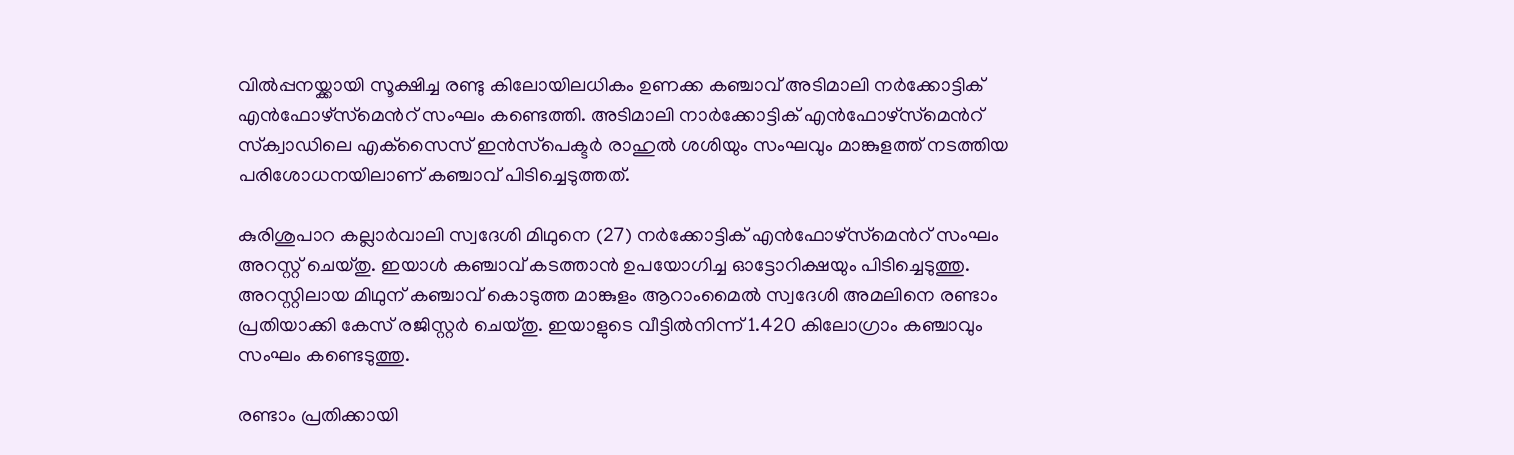വില്‍പ്പനയ്ക്കായി സൂക്ഷിച്ച രണ്ടു കിലോയിലധികം ഉണക്ക കഞ്ചാവ് അടിമാലി നര്‍ക്കോട്ടിക് എന്‍ഫോഴ്‌സ്‌മെന്‍റ് സംഘം കണ്ടെത്തി. അടിമാലി നാര്‍ക്കോട്ടിക് എന്‍ഫോഴ്‌സ്‌മെന്‍റ് സ്‌ക്വാഡിലെ എക്‌സൈസ് ഇന്‍സ്‌പെക്ടര്‍ രാഹുല്‍ ശശിയും സംഘവും മാങ്കുളത്ത് നടത്തിയ പരിശോധനയിലാണ് കഞ്ചാവ് പിടിച്ചെടുത്തത്.

കുരിശുപാറ കല്ലാര്‍വാലി സ്വദേശി മിഥുനെ (27) നര്‍ക്കോട്ടിക് എന്‍ഫോഴ്‌സ്‌മെന്‍റ് സംഘം അറസ്റ്റ് ചെയ്തു. ഇയാള്‍ കഞ്ചാവ് കടത്താന്‍ ഉപയോഗിച്ച ഓട്ടോറിക്ഷയും പിടിച്ചെടുത്തു. അറസ്റ്റിലായ മിഥുന് കഞ്ചാവ് കൊടുത്ത മാങ്കുളം ആറാംമൈല്‍ സ്വദേശി അമലിനെ രണ്ടാം പ്രതിയാക്കി കേസ് രജിസ്റ്റര്‍ ചെയ്തു. ഇയാളുടെ വീട്ടില്‍നിന്ന് 1.420 കിലോഗ്രാം കഞ്ചാവും സംഘം കണ്ടെടുത്തു.

രണ്ടാം പ്രതിക്കായി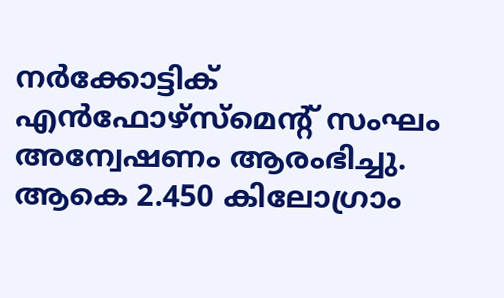നര്‍ക്കോട്ടിക് എന്‍ഫോഴ്‌സ്‌മെന്‍റ് സംഘം അന്വേഷണം ആരംഭിച്ചു. ആകെ 2.450 കിലോഗ്രാം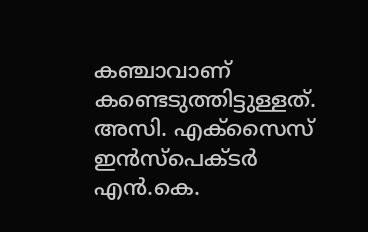കഞ്ചാവാണ് കണ്ടെടുത്തിട്ടുള്ളത്. അസി. എക്‌സൈസ് ഇന്‍സ്‌പെക്ടര്‍ എൻ.കെ.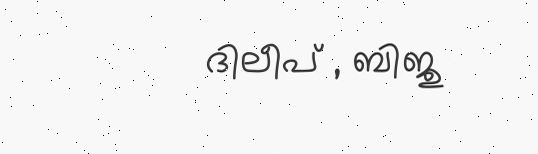ദിലീപ് , ബിജു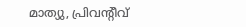മാത്യു, പ്രിവന്റീവ്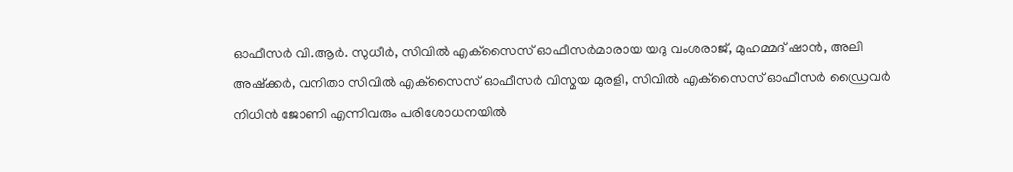ഓഫീസര്‍ വി.ആർ. സുധീര്‍, സിവില്‍ എക്‌സൈസ് ഓഫീസര്‍മാരായ യദു വംശരാജ്, മുഹമ്മദ് ഷാന്‍, അലി അഷ്‌ക്കര്‍, വനിതാ സിവില്‍ എക്‌സൈസ് ഓഫീസര്‍ വിസ്മയ മുരളി, സിവില്‍ എക്‌സൈസ് ഓഫീസര്‍ ഡ്രൈവര്‍ നിധിന്‍ ജോണി എന്നിവരും പരിശോധനയില്‍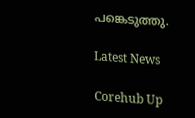പങ്കെടുത്തു.

Latest News

Corehub Up